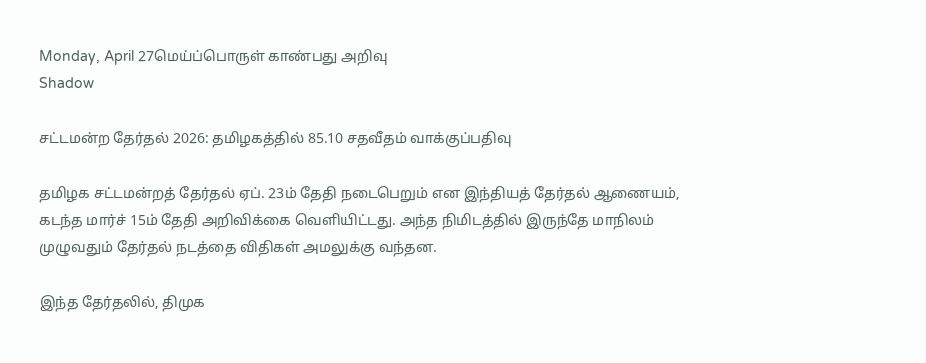Monday, April 27மெய்ப்பொருள் காண்பது அறிவு
Shadow

சட்டமன்ற தேர்தல் 2026: தமிழகத்தில் 85.10 சதவீதம் வாக்குப்பதிவு

தமிழக சட்டமன்றத் தேர்தல் ஏப். 23ம் தேதி நடைபெறும் என இந்தியத் தேர்தல் ஆணையம், கடந்த மார்ச் 15ம் தேதி அறிவிக்கை வெளியிட்டது. அந்த நிமிடத்தில் இருந்தே மாநிலம் முழுவதும் தேர்தல் நடத்தை விதிகள் அமலுக்கு வந்தன.

இந்த தேர்தலில், திமுக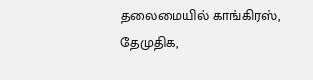தலைமையில் காங்கிரஸ், தேமுதிக,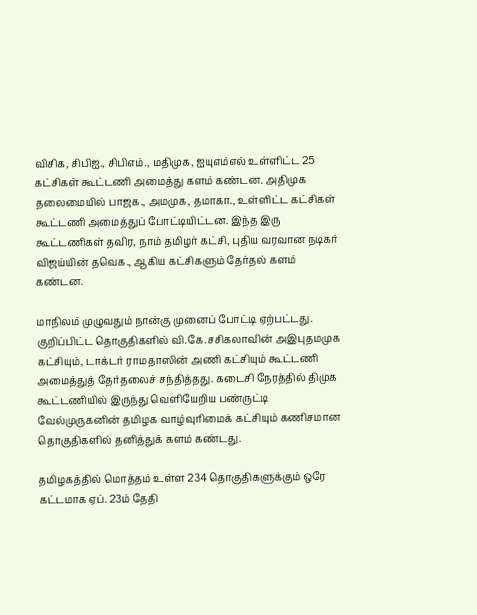விசிக, சிபிஐ., சிபிஎம்., மதிமுக, ஐயுஎம்எல் உள்ளிட்ட 25 கட்சிகள் கூட்டணி அமைத்து களம் கண்டன. அதிமுக தலைமையில் பாஜக., அமமுக, தமாகா., உள்ளிட்ட கட்சிகள் கூட்டணி அமைத்துப் போட்டியிட்டன. இந்த இரு கூட்டணிகள் தவிர, நாம் தமிழர் கட்சி, புதிய வரவான நடிகர் விஜய்யின் தவெக., ஆகிய கட்சிகளும் தேர்தல் களம் கண்டன.

மாநிலம் முழுவதும் நான்கு முனைப் போட்டி ஏற்பட்டது. குறிப்பிட்ட தொகுதிகளில் வி.கே.சசிகலாவின் அஇபுதமமுக கட்சியும், டாக்டர் ராமதாஸின் அணி கட்சியும் கூட்டணி அமைத்துத் தேர்தலைச் சந்தித்தது. கடைசி நேரத்தில் திமுக கூட்டணியில் இருந்து வெளியேறிய பண்ருட்டி வேல்முருகனின் தமிழக வாழ்வுரிமைக் கட்சியும் கணிசமான தொகுதிகளில் தனித்துக் களம் கண்டது.

தமிழகத்தில் மொத்தம் உள்ள 234 தொகுதிகளுக்கும் ஒரே கட்டமாக ஏப். 23ம் தேதி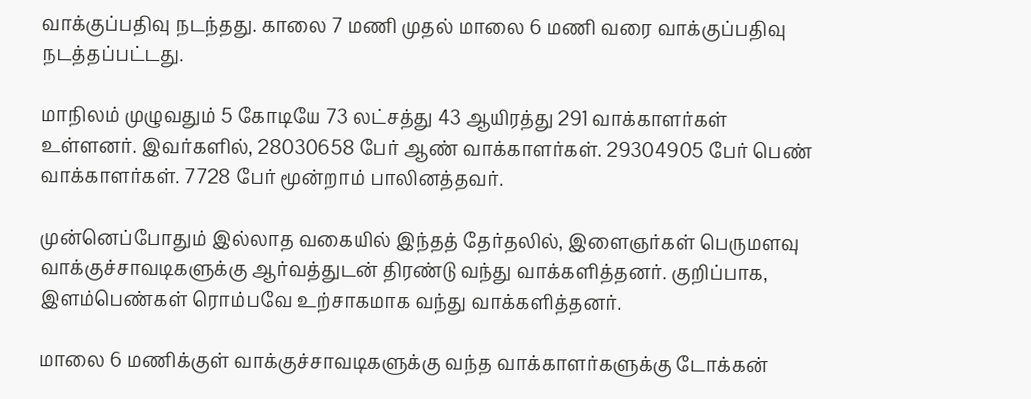வாக்குப்பதிவு நடந்தது. காலை 7 மணி முதல் மாலை 6 மணி வரை வாக்குப்பதிவு நடத்தப்பட்டது.

மாநிலம் முழுவதும் 5 கோடியே 73 லட்சத்து 43 ஆயிரத்து 291 வாக்காளர்கள் உள்ளனர். இவர்களில், 28030658 பேர் ஆண் வாக்காளர்கள். 29304905 பேர் பெண் வாக்காளர்கள். 7728 பேர் மூன்றாம் பாலினத்தவர்.

முன்னெப்போதும் இல்லாத வகையில் இந்தத் தேர்தலில், இளைஞர்கள் பெருமளவு வாக்குச்சாவடிகளுக்கு ஆர்வத்துடன் திரண்டு வந்து வாக்களித்தனர். குறிப்பாக, இளம்பெண்கள் ரொம்பவே உற்சாகமாக வந்து வாக்களித்தனர்.

மாலை 6 மணிக்குள் வாக்குச்சாவடிகளுக்கு வந்த வாக்காளர்களுக்கு டோக்கன்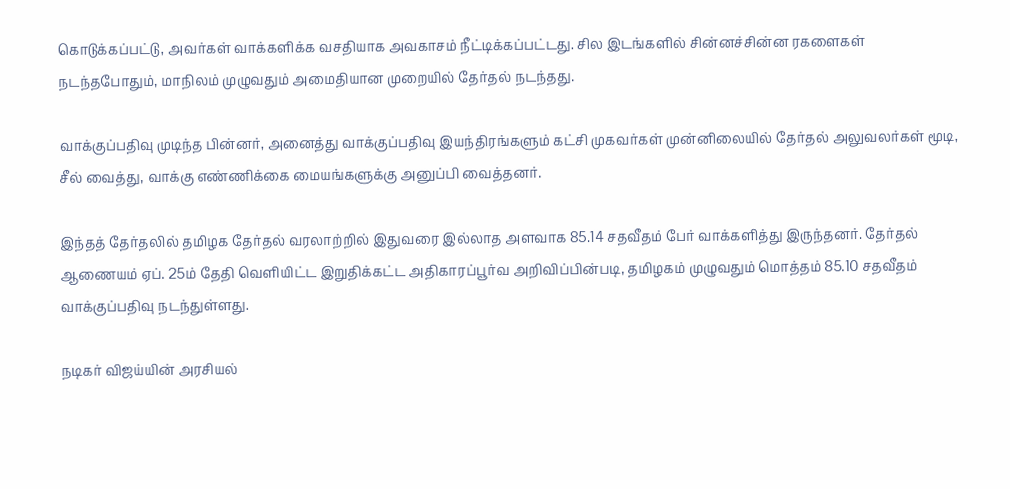கொடுக்கப்பட்டு, அவர்கள் வாக்களிக்க வசதியாக அவகாசம் நீட்டிக்கப்பட்டது. சில இடங்களில் சின்னச்சின்ன ரகளைகள் நடந்தபோதும், மாநிலம் முழுவதும் அமைதியான முறையில் தேர்தல் நடந்தது.

வாக்குப்பதிவு முடிந்த பின்னர், அனைத்து வாக்குப்பதிவு இயந்திரங்களும் கட்சி முகவர்கள் முன்னிலையில் தேர்தல் அலுவலர்கள் மூடி, சீல் வைத்து, வாக்கு எண்ணிக்கை மையங்களுக்கு அனுப்பி வைத்தனர்.

இந்தத் தேர்தலில் தமிழக தேர்தல் வரலாற்றில் இதுவரை இல்லாத அளவாக 85.14 சதவீதம் பேர் வாக்களித்து இருந்தனர். தேர்தல் ஆணையம் ஏப். 25ம் தேதி வெளியிட்ட இறுதிக்கட்ட அதிகாரப்பூர்வ அறிவிப்பின்படி, தமிழகம் முழுவதும் மொத்தம் 85.10 சதவீதம் வாக்குப்பதிவு நடந்துள்ளது.

நடிகர் விஜய்யின் அரசியல்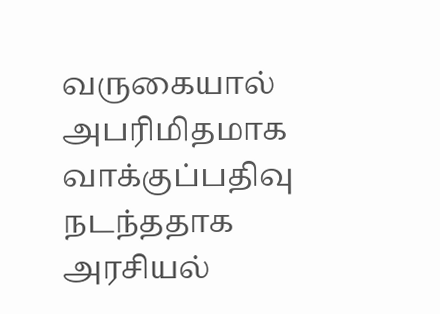வருகையால் அபரிமிதமாக வாக்குப்பதிவு நடந்ததாக அரசியல்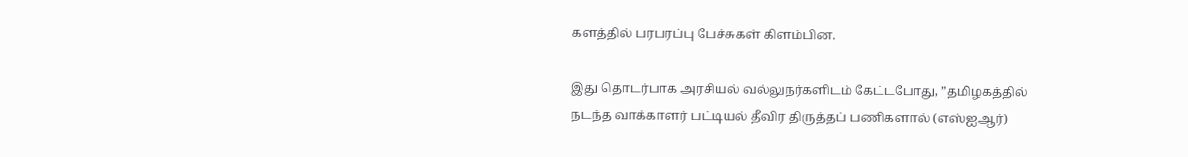களத்தில் பரபரப்பு பேச்சுகள் கிளம்பின.

இது தொடர்பாக அரசியல் வல்லுநர்களிடம் கேட்டபோது, ”தமிழகத்தில் நடந்த வாக்காளர் பட்டியல் தீவிர திருத்தப் பணிகளால் (எஸ்ஐஆர்)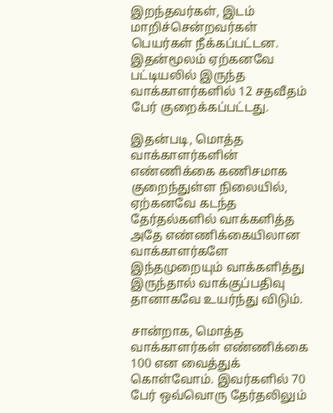இறந்தவர்கள், இடம் மாறிச்சென்றவர்கள் பெயர்கள் நீக்கப்பட்டன. இதன்மூலம் ஏற்கனவே பட்டியலில் இருந்த வாக்காளர்களில் 12 சதவீதம் பேர் குறைக்கப்பட்டது.

இதன்படி, மொத்த வாக்காளர்களின் எண்ணிக்கை கணிசமாக குறைந்துள்ள நிலையில், ஏற்கனவே கடந்த தேர்தல்களில் வாக்களித்த அதே எண்ணிக்கையிலான வாக்காளர்களே இந்தமுறையும் வாக்களித்து இருந்தால் வாக்குப்பதிவு தானாகவே உயர்ந்து விடும்.

சான்றாக, மொத்த வாக்காளர்கள் எண்ணிக்கை 100 என வைத்துக் கொள்வோம். இவர்களில் 70 பேர் ஒவ்வொரு தேர்தலிலும்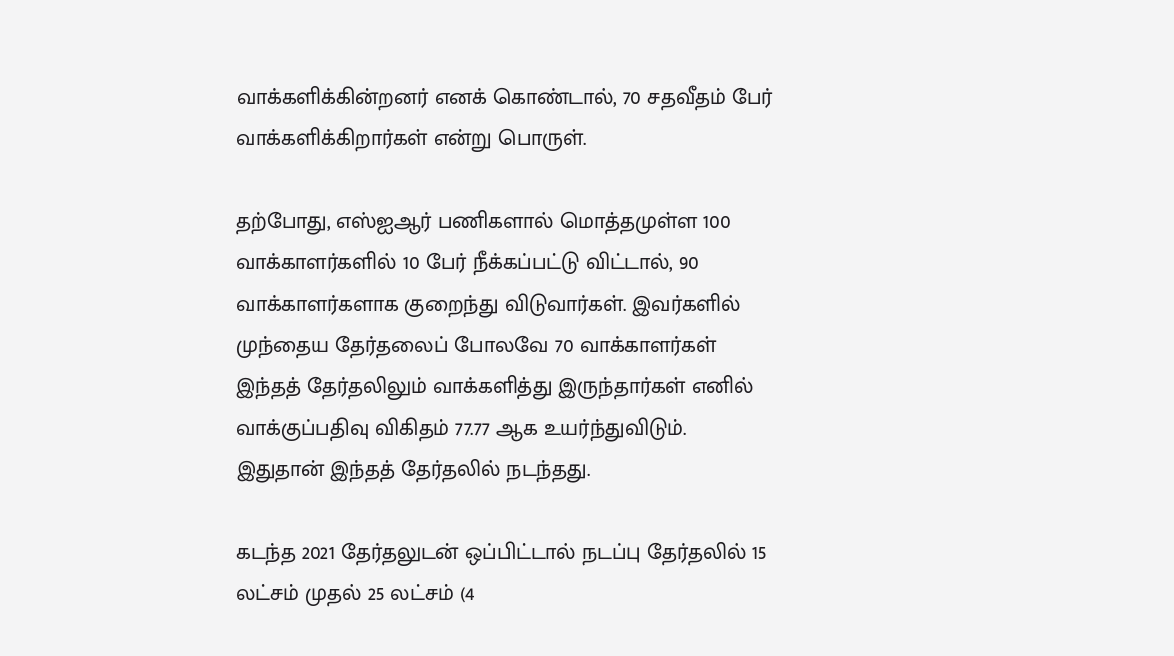வாக்களிக்கின்றனர் எனக் கொண்டால், 70 சதவீதம் பேர் வாக்களிக்கிறார்கள் என்று பொருள்.

தற்போது, எஸ்ஐஆர் பணிகளால் மொத்தமுள்ள 100 வாக்காளர்களில் 10 பேர் நீக்கப்பட்டு விட்டால், 90 வாக்காளர்களாக குறைந்து விடுவார்கள். இவர்களில் முந்தைய தேர்தலைப் போலவே 70 வாக்காளர்கள் இந்தத் தேர்தலிலும் வாக்களித்து இருந்தார்கள் எனில் வாக்குப்பதிவு விகிதம் 77.77 ஆக உயர்ந்துவிடும். இதுதான் இந்தத் தேர்தலில் நடந்தது.

கடந்த 2021 தேர்தலுடன் ஒப்பிட்டால் நடப்பு தேர்தலில் 15 லட்சம் முதல் 25 லட்சம் (4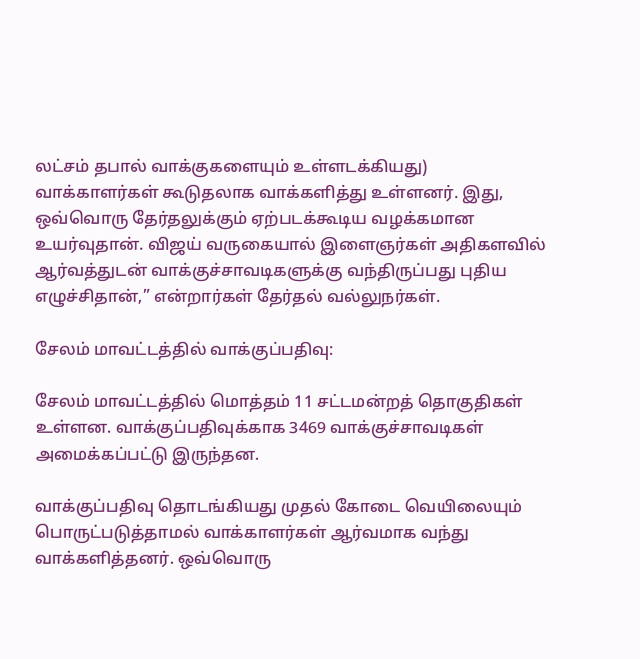லட்சம் தபால் வாக்குகளையும் உள்ளடக்கியது) வாக்காளர்கள் கூடுதலாக வாக்களித்து உள்ளனர். இது, ஒவ்வொரு தேர்தலுக்கும் ஏற்படக்கூடிய வழக்கமான உயர்வுதான். விஜய் வருகையால் இளைஞர்கள் அதிகளவில் ஆர்வத்துடன் வாக்குச்சாவடிகளுக்கு வந்திருப்பது புதிய எழுச்சிதான்,” என்றார்கள் தேர்தல் வல்லுநர்கள்.

சேலம் மாவட்டத்தில் வாக்குப்பதிவு:

சேலம் மாவட்டத்தில் மொத்தம் 11 சட்டமன்றத் தொகுதிகள் உள்ளன. வாக்குப்பதிவுக்காக 3469 வாக்குச்சாவடிகள் அமைக்கப்பட்டு இருந்தன.

வாக்குப்பதிவு தொடங்கியது முதல் கோடை வெயிலையும் பொருட்படுத்தாமல் வாக்காளர்கள் ஆர்வமாக வந்து வாக்களித்தனர். ஒவ்வொரு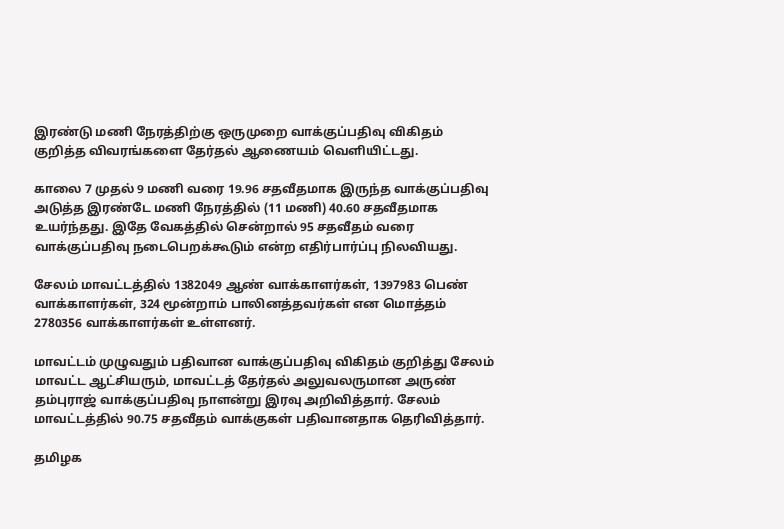இரண்டு மணி நேரத்திற்கு ஒருமுறை வாக்குப்பதிவு விகிதம் குறித்த விவரங்களை தேர்தல் ஆணையம் வெளியிட்டது.

காலை 7 முதல் 9 மணி வரை 19.96 சதவீதமாக இருந்த வாக்குப்பதிவு அடுத்த இரண்டே மணி நேரத்தில் (11 மணி) 40.60 சதவீதமாக உயர்ந்தது. இதே வேகத்தில் சென்றால் 95 சதவீதம் வரை வாக்குப்பதிவு நடைபெறக்கூடும் என்ற எதிர்பார்ப்பு நிலவியது.

சேலம் மாவட்டத்தில் 1382049 ஆண் வாக்காளர்கள், 1397983 பெண் வாக்காளர்கள், 324 மூன்றாம் பாலினத்தவர்கள் என மொத்தம் 2780356 வாக்காளர்கள் உள்ளனர்.

மாவட்டம் முழுவதும் பதிவான வாக்குப்பதிவு விகிதம் குறித்து சேலம் மாவட்ட ஆட்சியரும், மாவட்டத் தேர்தல் அலுவலருமான அருண் தம்புராஜ் வாக்குப்பதிவு நாளன்று இரவு அறிவித்தார். சேலம் மாவட்டத்தில் 90.75 சதவீதம் வாக்குகள் பதிவானதாக தெரிவித்தார்.

தமிழக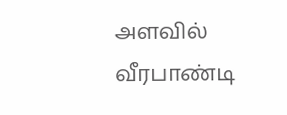அளவில் வீரபாண்டி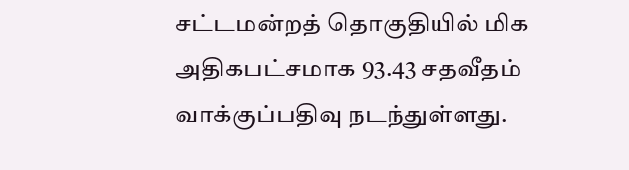சட்டமன்றத் தொகுதியில் மிக அதிகபட்சமாக 93.43 சதவீதம் வாக்குப்பதிவு நடந்துள்ளது.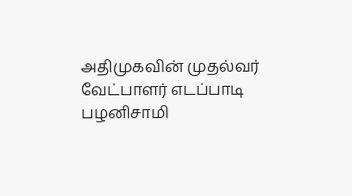அதிமுகவின் முதல்வர் வேட்பாளர் எடப்பாடி பழனிசாமி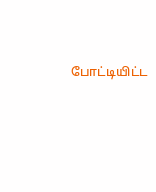போட்டியிட்ட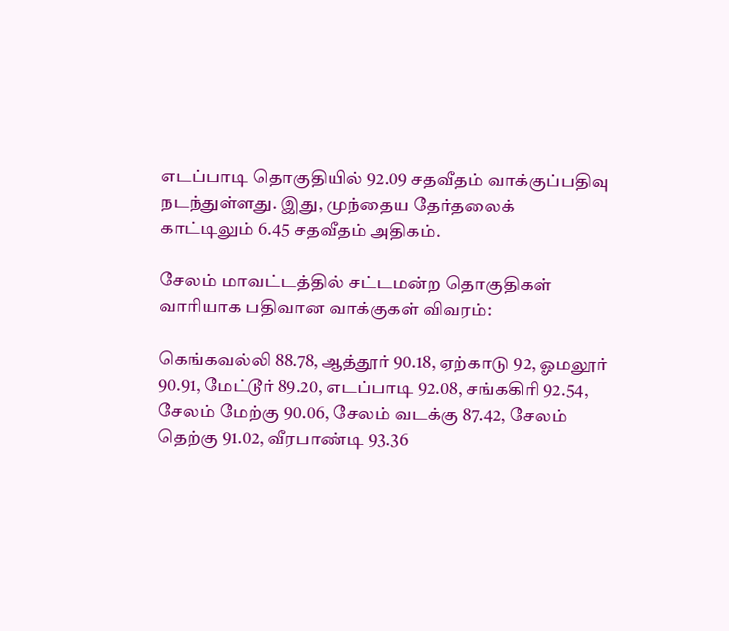எடப்பாடி தொகுதியில் 92.09 சதவீதம் வாக்குப்பதிவு நடந்துள்ளது. இது, முந்தைய தேர்தலைக் காட்டிலும் 6.45 சதவீதம் அதிகம்.

சேலம் மாவட்டத்தில் சட்டமன்ற தொகுதிகள் வாரியாக பதிவான வாக்குகள் விவரம்:

கெங்கவல்லி 88.78, ஆத்தூர் 90.18, ஏற்காடு 92, ஓமலூர் 90.91, மேட்டூர் 89.20, எடப்பாடி 92.08, சங்ககிரி 92.54, சேலம் மேற்கு 90.06, சேலம் வடக்கு 87.42, சேலம் தெற்கு 91.02, வீரபாண்டி 93.36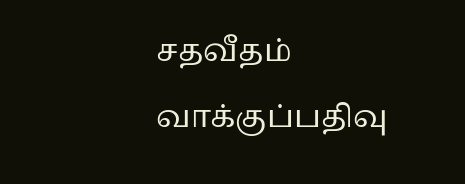சதவீதம் வாக்குப்பதிவு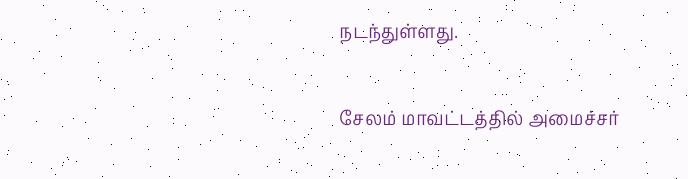நடந்துள்ளது.

சேலம் மாவட்டத்தில் அமைச்சர்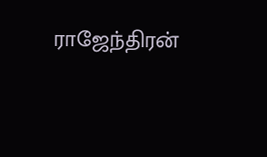ராஜேந்திரன்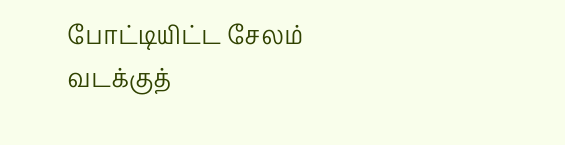போட்டியிட்ட சேலம் வடக்குத்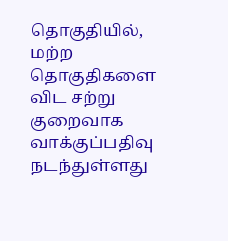தொகுதியில், மற்ற தொகுதிகளை விட சற்று குறைவாக வாக்குப்பதிவு நடந்துள்ளது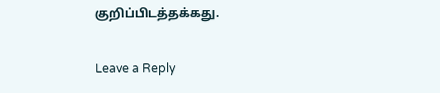குறிப்பிடத்தக்கது.

Leave a Reply